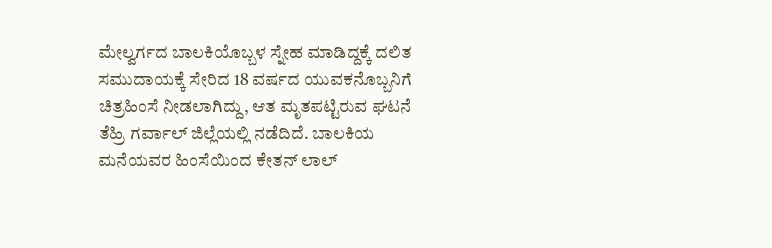ಮೇಲ್ವರ್ಗದ ಬಾಲಕಿಯೊಬ್ಬಳ ಸ್ನೇಹ ಮಾಡಿದ್ದಕ್ಕೆ ದಲಿತ ಸಮುದಾಯಕ್ಕೆ ಸೇರಿದ 18 ವರ್ಷದ ಯುವಕನೊಬ್ಬನಿಗೆ ಚಿತ್ರಹಿಂಸೆ ನೀಡಲಾಗಿದ್ದು, ಆತ ಮೃತಪಟ್ಟಿರುವ ಘಟನೆ ತೆಹ್ರಿ ಗರ್ವಾಲ್‌ ಜಿಲ್ಲೆಯಲ್ಲಿ ನಡೆದಿದೆ. ಬಾಲಕಿಯ ಮನೆಯವರ ಹಿಂಸೆಯಿಂದ ಕೇತನ್‌ ಲಾಲ್‌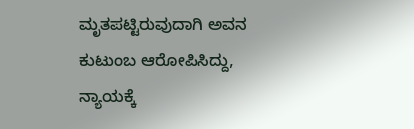ಮೃತಪಟ್ಟಿರುವುದಾಗಿ ಅವನ ಕುಟುಂಬ ಆರೋಪಿಸಿದ್ದು, ನ್ಯಾಯಕ್ಕೆ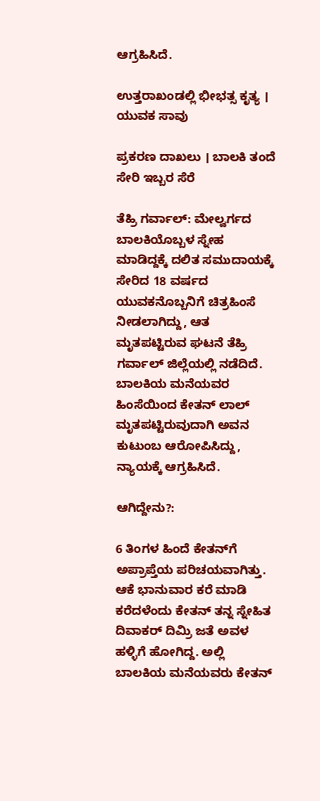ಆಗ್ರಹಿಸಿದೆ.

ಉತ್ತರಾಖಂಡಲ್ಲಿ ಭೀಭತ್ಸ ಕೃತ್ಯ । ಯುವಕ ಸಾವು

ಪ್ರಕರಣ ದಾಖಲು । ಬಾಲಕಿ ತಂದೆ ಸೇರಿ ಇಬ್ಬರ ಸೆರೆ

ತೆಹ್ರಿ ಗರ್ವಾಲ್‌: ಮೇಲ್ವರ್ಗದ ಬಾಲಕಿಯೊಬ್ಬಳ ಸ್ನೇಹ ಮಾಡಿದ್ದಕ್ಕೆ ದಲಿತ ಸಮುದಾಯಕ್ಕೆ ಸೇರಿದ 18 ವರ್ಷದ ಯುವಕನೊಬ್ಬನಿಗೆ ಚಿತ್ರಹಿಂಸೆ ನೀಡಲಾಗಿದ್ದು, ಆತ ಮೃತಪಟ್ಟಿರುವ ಘಟನೆ ತೆಹ್ರಿ ಗರ್ವಾಲ್‌ ಜಿಲ್ಲೆಯಲ್ಲಿ ನಡೆದಿದೆ. ಬಾಲಕಿಯ ಮನೆಯವರ ಹಿಂಸೆಯಿಂದ ಕೇತನ್‌ ಲಾಲ್‌ ಮೃತಪಟ್ಟಿರುವುದಾಗಿ ಅವನ ಕುಟುಂಬ ಆರೋಪಿಸಿದ್ದು, ನ್ಯಾಯಕ್ಕೆ ಆಗ್ರಹಿಸಿದೆ.

ಆಗಿದ್ದೇನು?:

6 ತಿಂಗಳ ಹಿಂದೆ ಕೇತನ್‌ಗೆ ಅಪ್ರಾಪ್ತೆಯ ಪರಿಚಯವಾಗಿತ್ತು. ಆಕೆ ಭಾನುವಾರ ಕರೆ ಮಾಡಿ ಕರೆದಳೆಂದು ಕೇತನ್‌ ತನ್ನ ಸ್ನೇಹಿತ ದಿವಾಕರ್ ದಿಮ್ರಿ ಜತೆ ಅವಳ ಹಳ್ಳಿಗೆ ಹೋಗಿದ್ದ. ಅಲ್ಲಿ ಬಾಲಕಿಯ ಮನೆಯವರು ಕೇತನ್‌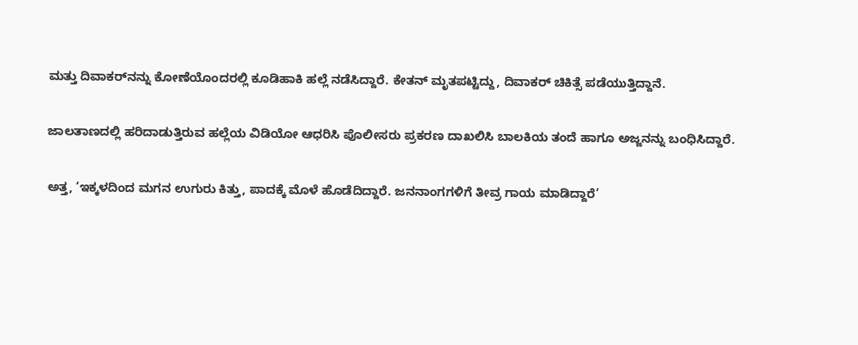ಮತ್ತು ದಿವಾಕರ್‌ನನ್ನು ಕೋಣೆಯೊಂದರಲ್ಲಿ ಕೂಡಿಹಾಕಿ ಹಲ್ಲೆ ನಡೆಸಿದ್ದಾರೆ. ಕೇತನ್‌ ಮೃತಪಟ್ಟಿದ್ದು, ದಿವಾಕರ್‌ ಚಿಕಿತ್ಸೆ ಪಡೆಯುತ್ತಿದ್ದಾನೆ.

ಜಾಲತಾಣದಲ್ಲಿ ಹರಿದಾಡುತ್ತಿರುವ ಹಲ್ಲೆಯ ವಿಡಿಯೋ ಆಧರಿಸಿ ಪೊಲೀಸರು ಪ್ರಕರಣ ದಾಖಲಿಸಿ ಬಾಲಕಿಯ ತಂದೆ ಹಾಗೂ ಅಜ್ಜನನ್ನು ಬಂಧಿಸಿದ್ದಾರೆ.

ಅತ್ತ, ‘ಇಕ್ಕಳದಿಂದ ಮಗನ ಉಗುರು ಕಿತ್ತು, ಪಾದಕ್ಕೆ ಮೊಳೆ ಹೊಡೆದಿದ್ದಾರೆ. ಜನನಾಂಗಗಳಿಗೆ ತೀವ್ರ ಗಾಯ ಮಾಡಿದ್ದಾರೆ’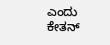ಎಂದು ಕೇತನ್‌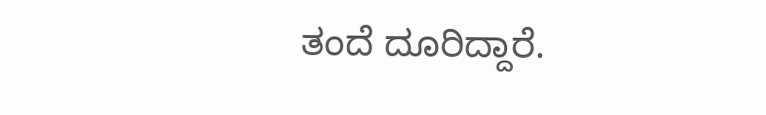ತಂದೆ ದೂರಿದ್ದಾರೆ.